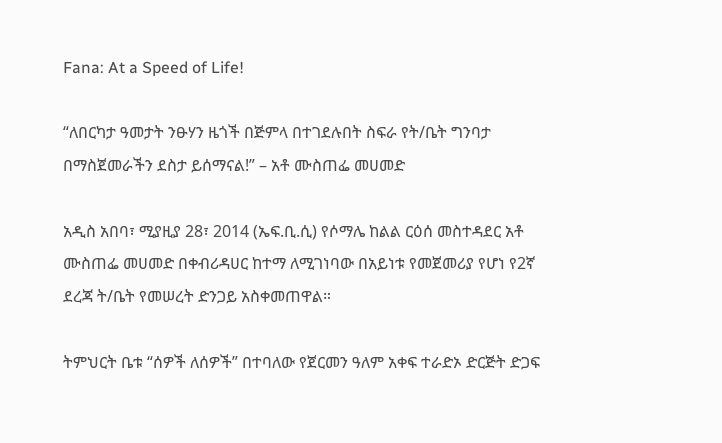Fana: At a Speed of Life!

“ለበርካታ ዓመታት ንፁሃን ዜጎች በጅምላ በተገደሉበት ስፍራ የት/ቤት ግንባታ በማስጀመራችን ደስታ ይሰማናል!” – አቶ ሙስጠፌ መሀመድ

አዲስ አበባ፣ ሚያዚያ 28፣ 2014 (ኤፍ.ቢ.ሲ) የሶማሌ ከልል ርዕሰ መስተዳደር አቶ ሙስጠፌ መሀመድ በቀብሪዳሀር ከተማ ለሚገነባው በአይነቱ የመጀመሪያ የሆነ የ2ኛ ደረጃ ት/ቤት የመሠረት ድንጋይ አስቀመጠዋል።

ትምህርት ቤቱ “ሰዎች ለሰዎች” በተባለው የጀርመን ዓለም አቀፍ ተራድኦ ድርጅት ድጋፍ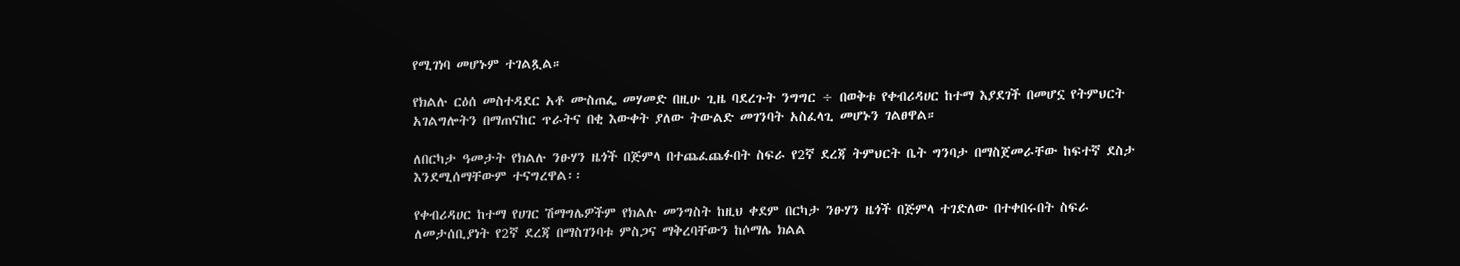የሚገነባ መሆኑም ተገልጿል።

የክልሉ ርዕሰ መስተዳደር አቶ ሙስጠፌ መሃመድ በዚሁ ጊዜ ባደረጉት ንግግር ÷ በወቅቱ የቀብሪዳሀር ከተማ እያደገች በመሆኗ የትምህርት አገልግሎትን በማጠናከር ጥራትና በቂ እውቀት ያለው ትውልድ መገንባት አስፈላጊ መሆኑን ገልፀዋል።

ለበርካታ ዓመታት የክልሉ ንፁሃን ዜጎች በጅምላ በተጨፈጨፉበት ስፍራ የ2ኛ ደረጃ ትምህርት ቤት ግንባታ በማስጀመራቸው ከፍተኛ ደስታ እንደሚሰማቸውም ተናግረዋል፡፡

የቀብሪዳሀር ከተማ የሀገር ሽማግሌዎችም የክልሉ መንግስት ከዚህ ቀደም በርካታ ንፁሃን ዜጎች በጅምላ ተገድለው በተቀበሩበት ስፍራ ለመታሰቢያነት የ2ኛ ደረጃ በማስገንባቱ ምስጋና ማቅረባቸውን ከሶማሌ ክልል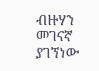ብዙሃን መገናኛ ያገኘነው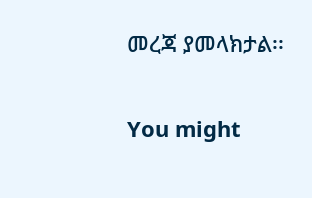መረጃ ያመላክታል፡፡

You might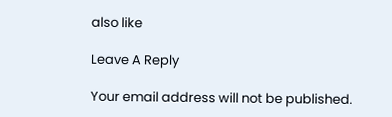also like

Leave A Reply

Your email address will not be published.